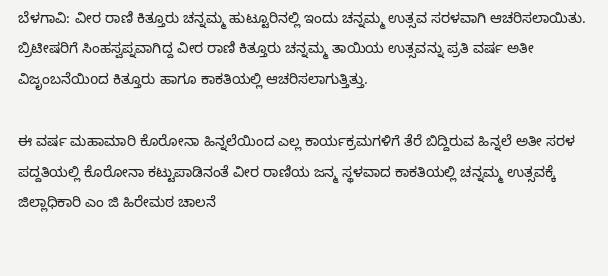ಬೆಳಗಾವಿ: ವೀರ ರಾಣಿ ಕಿತ್ತೂರು ಚನ್ನಮ್ಮ ಹುಟ್ಟೂರಿನಲ್ಲಿ ಇಂದು ಚನ್ನಮ್ಮ ಉತ್ಸವ ಸರಳವಾಗಿ ಆಚರಿಸಲಾಯಿತು. ಬ್ರಿಟೀಷರಿಗೆ ಸಿಂಹಸ್ವಪ್ನವಾಗಿದ್ದ ವೀರ ರಾಣಿ ಕಿತ್ತೂರು ಚನ್ನಮ್ಮ ತಾಯಿಯ ಉತ್ಸವನ್ನು ಪ್ರತಿ ವರ್ಷ ಅತೀ ವಿಜೃಂಬನೆಯಿoದ ಕಿತ್ತೂರು ಹಾಗೂ ಕಾಕತಿಯಲ್ಲಿ ಆಚರಿಸಲಾಗುತ್ತಿತ್ತು.

ಈ ವರ್ಷ ಮಹಾಮಾರಿ ಕೊರೋನಾ ಹಿನ್ನಲೆಯಿಂದ ಎಲ್ಲ ಕಾರ್ಯಕ್ರಮಗಳಿಗೆ ತೆರೆ ಬಿದ್ದಿರುವ ಹಿನ್ನಲೆ ಅತೀ ಸರಳ ಪದ್ದತಿಯಲ್ಲಿ ಕೊರೋನಾ ಕಟ್ಟುಪಾಡಿನಂತೆ ವೀರ ರಾಣಿಯ ಜನ್ಮ ಸ್ಥಳವಾದ ಕಾಕತಿಯಲ್ಲಿ ಚನ್ನಮ್ಮ ಉತ್ಸವಕ್ಕೆ ಜಿಲ್ಲಾಧಿಕಾರಿ ಎಂ ಜಿ ಹಿರೇಮಠ ಚಾಲನೆ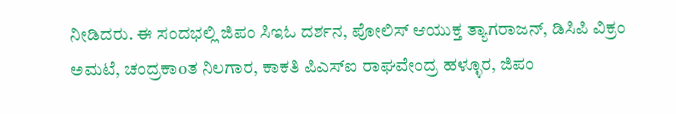ನೀಡಿದರು. ಈ ಸಂದಭಲ್ಲಿ ಜಿಪಂ ಸಿಇಓ ದರ್ಶನ, ಪೋಲಿಸ್ ಆಯುಕ್ತ ತ್ಯಾಗರಾಜನ್, ಡಿಸಿಪಿ ವಿಕ್ರಂ ಅಮಟೆ, ಚಂದ್ರಕಾoತ ನಿಲಗಾರ, ಕಾಕತಿ ಪಿಎಸ್ಐ ರಾಘವೇಂದ್ರ ಹಳ್ಳೂರ, ಜಿಪಂ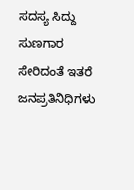ಸದಸ್ಯ ಸಿದ್ದು ಸುಣಗಾರ ಸೇರಿದಂತೆ ಇತರೆ ಜನಪ್ರತಿನಿಧಿಗಳು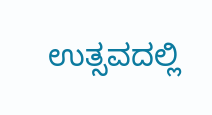ಉತ್ಸವದಲ್ಲಿ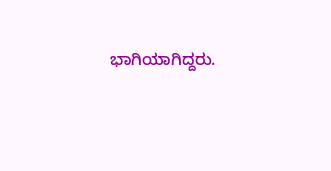ಭಾಗಿಯಾಗಿದ್ದರು.